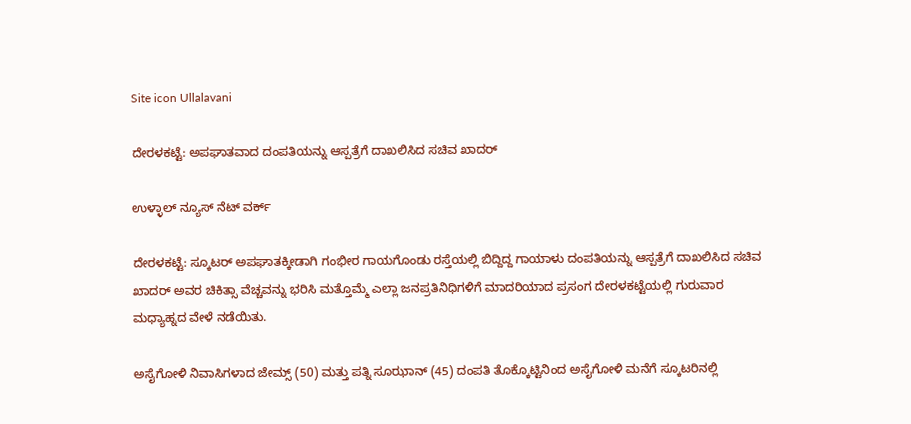Site icon Ullalavani

ದೇರಳಕಟ್ಟೆ: ಅಪಘಾತವಾದ ದಂಪತಿಯನ್ನು ಆಸ್ಪತ್ರೆಗೆ ದಾಖಲಿಸಿದ ಸಚಿವ ಖಾದರ್

ಉಳ್ಳಾಲ್ ನ್ಯೂಸ್ ನೆಟ್ ವರ್ಕ್

ದೇರಳಕಟ್ಟೆ: ಸ್ಕೂಟರ್ ಅಪಘಾತಕ್ಕೀಡಾಗಿ ಗಂಭೀರ ಗಾಯಗೊಂಡು ರಸ್ತೆಯಲ್ಲಿ ಬಿದ್ದಿದ್ದ ಗಾಯಾಳು ದಂಪತಿಯನ್ನು ಆಸ್ಪತ್ರೆಗೆ ದಾಖಲಿಸಿದ ಸಚಿವ ಖಾದರ್ ಅವರ ಚಿಕಿತ್ಸಾ ವೆಚ್ಚವನ್ನು ಭರಿಸಿ ಮತ್ತೊಮ್ಮೆ ಎಲ್ಲಾ ಜನಪ್ರತಿನಿಧಿಗಳಿಗೆ ಮಾದರಿಯಾದ ಪ್ರಸಂಗ ದೇರಳಕಟ್ಟೆಯಲ್ಲಿ ಗುರುವಾರ ಮಧ್ಯಾಹ್ನದ ವೇಳೆ ನಡೆಯಿತು.

ಅಸೈಗೋಳಿ ನಿವಾಸಿಗಳಾದ ಜೇಮ್ಸ್ (50) ಮತ್ತು ಪತ್ನಿ ಸೂಝಾನ್ (45) ದಂಪತಿ ತೊಕ್ಕೊಟ್ಟಿನಿಂದ ಅಸೈಗೋಳಿ ಮನೆಗೆ ಸ್ಕೂಟರಿನಲ್ಲಿ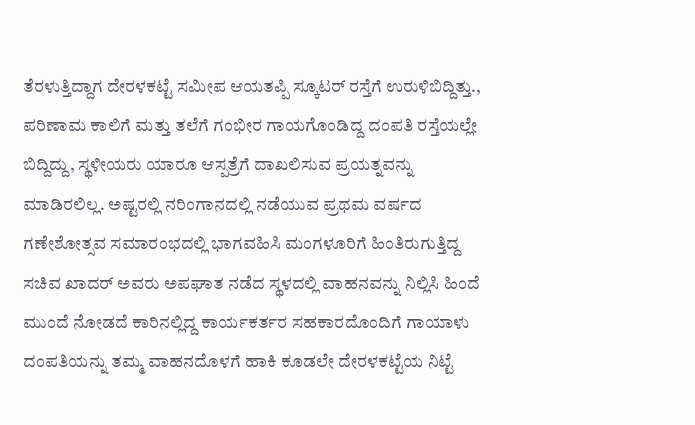ತೆರಳುತ್ತಿದ್ದಾಗ ದೇರಳಕಟ್ಟೆ ಸಮೀಪ ಆಯತಪ್ಪಿ ಸ್ಕೂಟರ್ ರಸ್ತೆಗೆ ಉರುಳಿಬಿದ್ದಿತ್ತು., ಪರಿಣಾಮ ಕಾಲಿಗೆ ಮತ್ತು ತಲೆಗೆ ಗಂಭೀರ ಗಾಯಗೊಂಡಿದ್ದ ದಂಪತಿ ರಸ್ತೆಯಲ್ಲೇ ಬಿದ್ದಿದ್ದು, ಸ್ಥಳೀಯರು ಯಾರೂ ಆಸ್ಪತ್ರೆಗೆ ದಾಖಲಿಸುವ ಪ್ರಯತ್ನವನ್ನು ಮಾಡಿರಲಿಲ್ಲ. ಅಷ್ಟರಲ್ಲಿ ನರಿಂಗಾನದಲ್ಲಿ ನಡೆಯುವ ಪ್ರಥಮ ವರ್ಷದ ಗಣೇಶೋತ್ಸವ ಸಮಾರಂಭದಲ್ಲಿ ಭಾಗವಹಿಸಿ ಮಂಗಳೂರಿಗೆ ಹಿಂತಿರುಗುತ್ತಿದ್ದ ಸಚಿವ ಖಾದರ್ ಅವರು ಅಪಘಾತ ನಡೆದ ಸ್ಥಳದಲ್ಲಿ ವಾಹನವನ್ನು ನಿಲ್ಲಿಸಿ ಹಿಂದೆ ಮುಂದೆ ನೋಡದೆ ಕಾರಿನಲ್ಲಿದ್ದ ಕಾರ್ಯಕರ್ತರ ಸಹಕಾರದೊಂದಿಗೆ ಗಾಯಾಳು ದಂಪತಿಯನ್ನು ತಮ್ಮ ವಾಹನದೊಳಗೆ ಹಾಕಿ ಕೂಡಲೇ ದೇರಳಕಟ್ಟೆಯ ನಿಟ್ಟೆ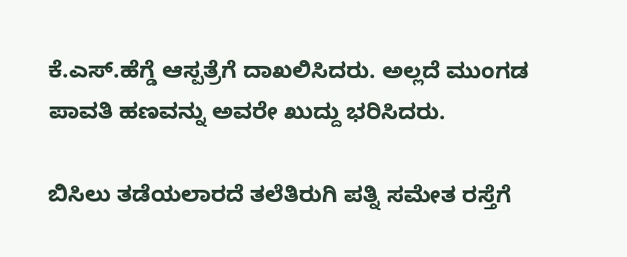ಕೆ.ಎಸ್.ಹೆಗ್ಡೆ ಆಸ್ಪತ್ರೆಗೆ ದಾಖಲಿಸಿದರು. ಅಲ್ಲದೆ ಮುಂಗಡ ಪಾವತಿ ಹಣವನ್ನು ಅವರೇ ಖುದ್ದು ಭರಿಸಿದರು.

ಬಿಸಿಲು ತಡೆಯಲಾರದೆ ತಲೆತಿರುಗಿ ಪತ್ನಿ ಸಮೇತ ರಸ್ತೆಗೆ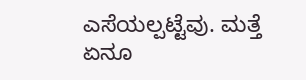ಎಸೆಯಲ್ಪಟ್ಟೆವು. ಮತ್ತೆ ಏನೂ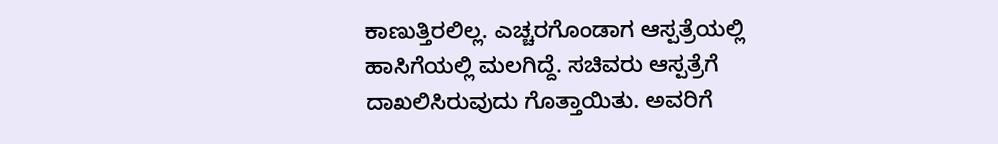ಕಾಣುತ್ತಿರಲಿಲ್ಲ. ಎಚ್ಚರಗೊಂಡಾಗ ಆಸ್ಪತ್ರೆಯಲ್ಲಿ ಹಾಸಿಗೆಯಲ್ಲಿ ಮಲಗಿದ್ದೆ. ಸಚಿವರು ಆಸ್ಪತ್ರೆಗೆ ದಾಖಲಿಸಿರುವುದು ಗೊತ್ತಾಯಿತು. ಅವರಿಗೆ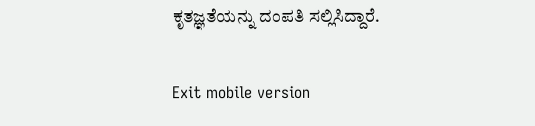ಕೃತಜ್ಞತೆಯನ್ನು ದಂಪತಿ ಸಲ್ಲಿಸಿದ್ದಾರೆ.

Exit mobile version